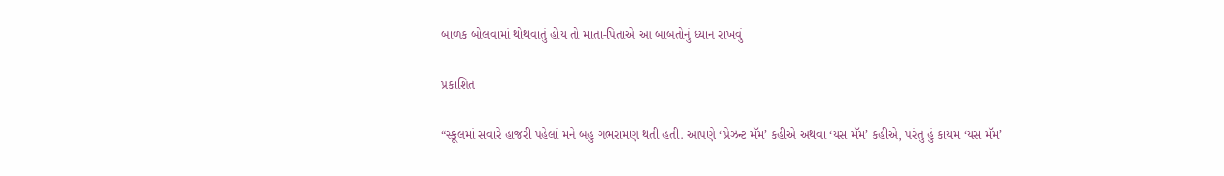બાળક બોલવામાં થોથવાતું હોય તો માતા-પિતાએ આ બાબતોનું ધ્યાન રાખવું

પ્રકાશિત

“સ્કૂલમાં સવારે હાજરી પહેલાં મને બહુ ગભરામણ થતી હતી. આપણે ‘પ્રેઝન્ટ મૅમ’ કહીએ અથવા ‘યસ મૅમ’ કહીએ, પરંતુ હું કાયમ ‘યસ મૅમ’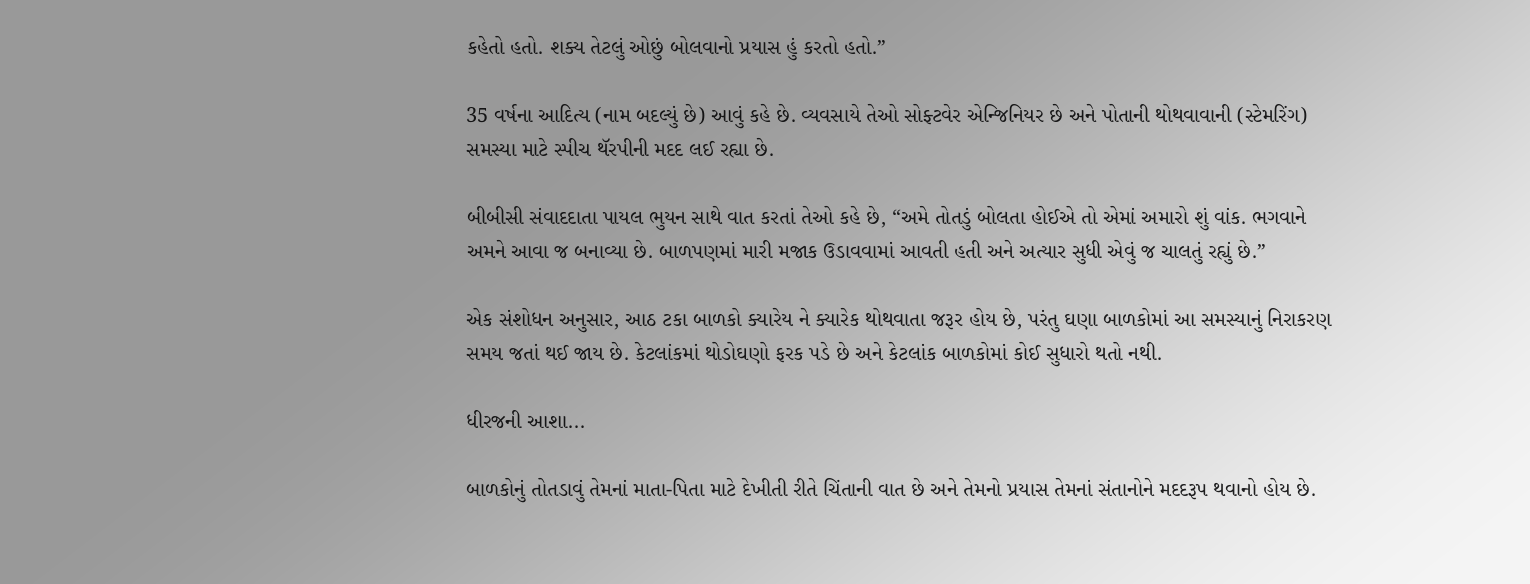કહેતો હતો. શક્ય તેટલું ઓછું બોલવાનો પ્રયાસ હું કરતો હતો.”

35 વર્ષના આદિત્ય (નામ બદલ્યું છે) આવું કહે છે. વ્યવસાયે તેઓ સોફ્ટવેર એન્જિનિયર છે અને પોતાની થોથવાવાની (સ્ટેમરિંગ) સમસ્યા માટે સ્પીચ થૅરપીની મદદ લઈ રહ્યા છે.

બીબીસી સંવાદદાતા પાયલ ભુયન સાથે વાત કરતાં તેઓ કહે છે, “અમે તોતડું બોલતા હોઈએ તો એમાં અમારો શું વાંક. ભગવાને અમને આવા જ બનાવ્યા છે. બાળપણમાં મારી મજાક ઉડાવવામાં આવતી હતી અને અત્યાર સુધી એવું જ ચાલતું રહ્યું છે.”

એક સંશોધન અનુસાર, આઠ ટકા બાળકો ક્યારેય ને ક્યારેક થોથવાતા જરૂર હોય છે, પરંતુ ઘણા બાળકોમાં આ સમસ્યાનું નિરાકરણ સમય જતાં થઈ જાય છે. કેટલાંકમાં થોડોઘણો ફરક પડે છે અને કેટલાંક બાળકોમાં કોઈ સુધારો થતો નથી.

ધીરજની આશા...

બાળકોનું તોતડાવું તેમનાં માતા-પિતા માટે દેખીતી રીતે ચિંતાની વાત છે અને તેમનો પ્રયાસ તેમનાં સંતાનોને મદદરૂપ થવાનો હોય છે.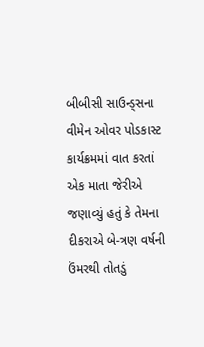બીબીસી સાઉન્ડ્સના વીમેન ઓવર પોડકાસ્ટ કાર્યક્રમમાં વાત કરતાં એક માતા જેરીએ જણાવ્યું હતું કે તેમના દીકરાએ બે-ત્રણ વર્ષની ઉંમરથી તોતડું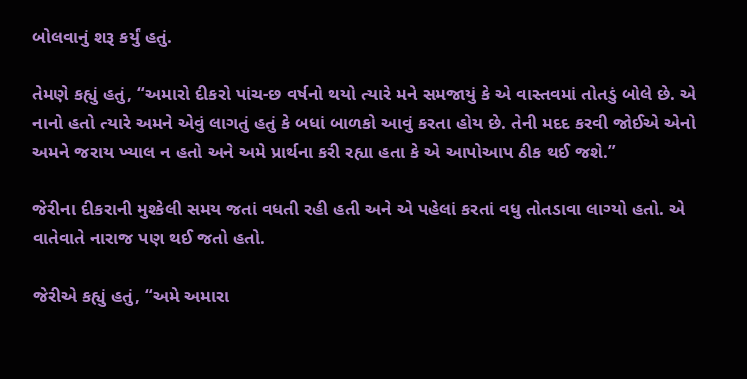બોલવાનું શરૂ કર્યું હતું.

તેમણે કહ્યું હતું, “અમારો દીકરો પાંચ-છ વર્ષનો થયો ત્યારે મને સમજાયું કે એ વાસ્તવમાં તોતડું બોલે છે. એ નાનો હતો ત્યારે અમને એવું લાગતું હતું કે બધાં બાળકો આવું કરતા હોય છે. તેની મદદ કરવી જોઈએ એનો અમને જરાય ખ્યાલ ન હતો અને અમે પ્રાર્થના કરી રહ્યા હતા કે એ આપોઆપ ઠીક થઈ જશે.”

જેરીના દીકરાની મુશ્કેલી સમય જતાં વધતી રહી હતી અને એ પહેલાં કરતાં વધુ તોતડાવા લાગ્યો હતો. એ વાતેવાતે નારાજ પણ થઈ જતો હતો.

જેરીએ કહ્યું હતું, “અમે અમારા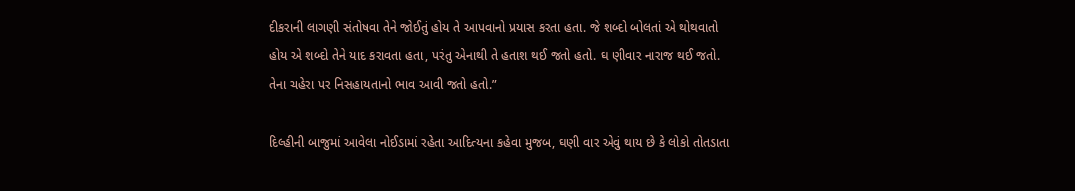દીકરાની લાગણી સંતોષવા તેને જોઈતું હોય તે આપવાનો પ્રયાસ કરતા હતા. જે શબ્દો બોલતાં એ થોથવાતો હોય એ શબ્દો તેને યાદ કરાવતા હતા, પરંતુ એનાથી તે હતાશ થઈ જતો હતો. ઘ ણીવાર નારાજ થઈ જતો. તેના ચહેરા પર નિસહાયતાનો ભાવ આવી જતો હતો.”

દિલ્હીની બાજુમાં આવેલા નોઈડામાં રહેતા આદિત્યના કહેવા મુજબ, ઘણી વાર એવું થાય છે કે લોકો તોતડાતા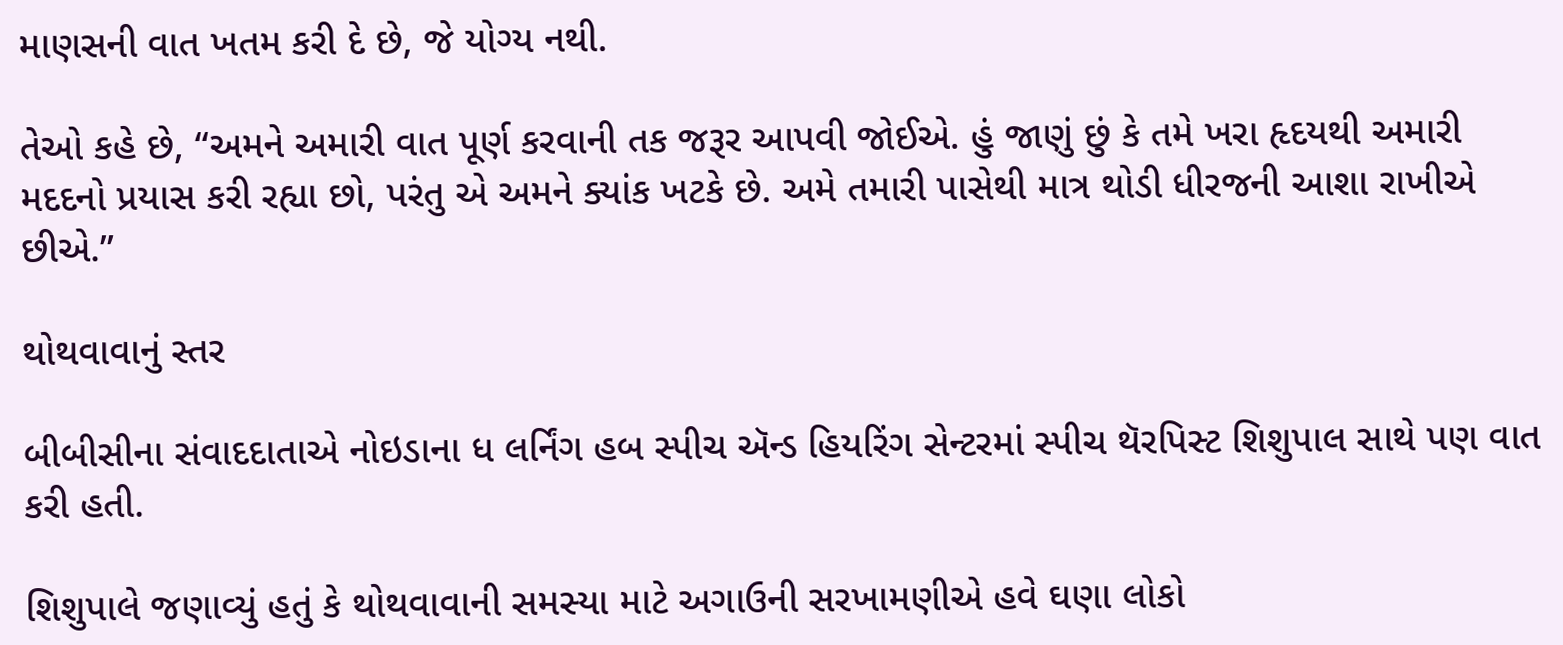માણસની વાત ખતમ કરી દે છે, જે યોગ્ય નથી.

તેઓ કહે છે, “અમને અમારી વાત પૂર્ણ કરવાની તક જરૂર આપવી જોઈએ. હું જાણું છું કે તમે ખરા હૃદયથી અમારી મદદનો પ્રયાસ કરી રહ્યા છો, પરંતુ એ અમને ક્યાંક ખટકે છે. અમે તમારી પાસેથી માત્ર થોડી ધીરજની આશા રાખીએ છીએ.”

થોથવાવાનું સ્તર

બીબીસીના સંવાદદાતાએ નોઇડાના ધ લર્નિંગ હબ સ્પીચ ઍન્ડ હિયરિંગ સેન્ટરમાં સ્પીચ થૅરપિસ્ટ શિશુપાલ સાથે પણ વાત કરી હતી.

શિશુપાલે જણાવ્યું હતું કે થોથવાવાની સમસ્યા માટે અગાઉની સરખામણીએ હવે ઘણા લોકો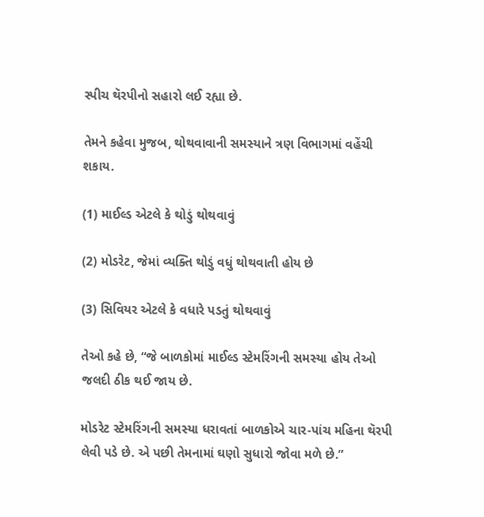સ્પીચ થૅરપીનો સહારો લઈ રહ્યા છે.

તેમને કહેવા મુજબ, થોથવાવાની સમસ્યાને ત્રણ વિભાગમાં વહેંચી શકાય.

(1) માઈલ્ડ એટલે કે થોડું થોથવાવું

(2) મોડરેટ, જેમાં વ્યક્તિ થોડું વધું થોથવાતી હોય છે

(3) સિવિયર એટલે કે વધારે પડતું થોથવાવું

તેઓ કહે છે, “જે બાળકોમાં માઈલ્ડ સ્ટેમરિંગની સમસ્યા હોય તેઓ જલદી ઠીક થઈ જાય છે.

મોડરેટ સ્ટેમરિંગની સમસ્યા ધરાવતાં બાળકોએ ચાર-પાંચ મહિના થૅરપી લેવી પડે છે. એ પછી તેમનામાં ઘણો સુધારો જોવા મળે છે.”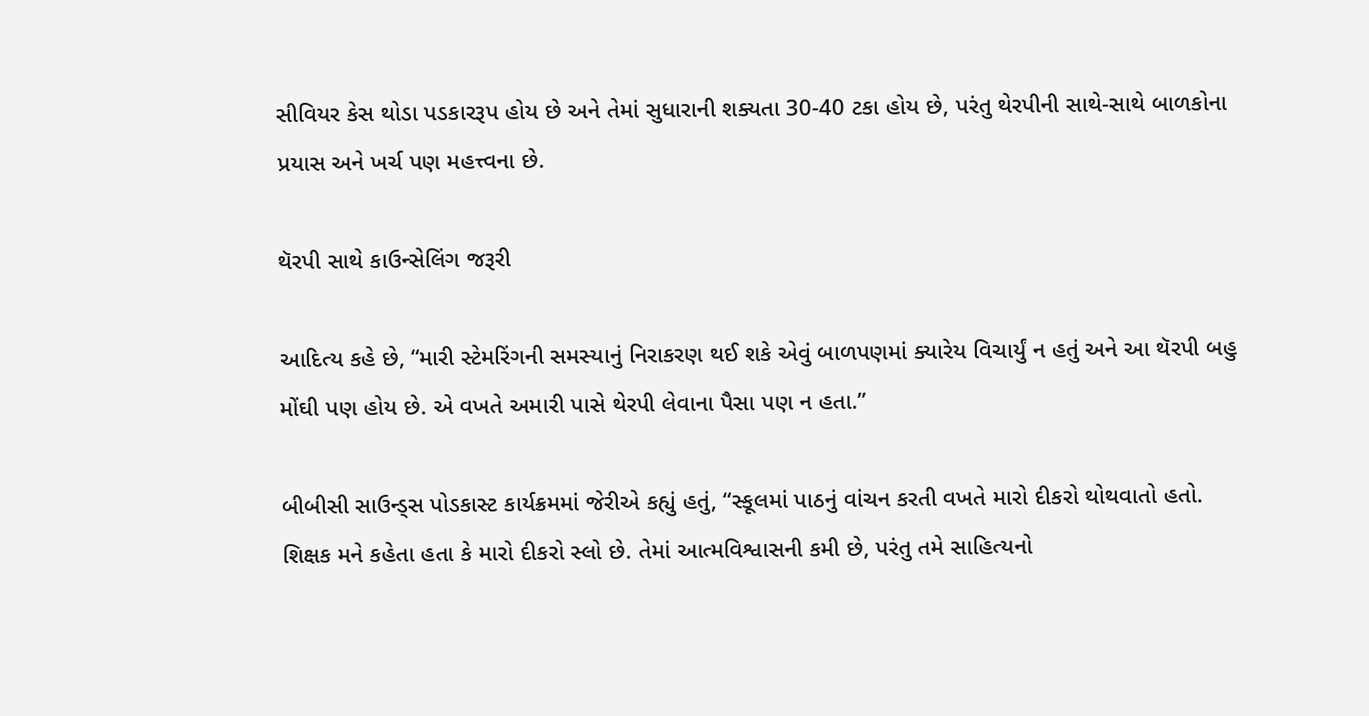સીવિયર કેસ થોડા પડકારરૂપ હોય છે અને તેમાં સુધારાની શક્યતા 30-40 ટકા હોય છે, પરંતુ થેરપીની સાથે-સાથે બાળકોના પ્રયાસ અને ખર્ચ પણ મહત્ત્વના છે.

થૅરપી સાથે કાઉન્સેલિંગ જરૂરી

આદિત્ય કહે છે, “મારી સ્ટેમરિંગની સમસ્યાનું નિરાકરણ થઈ શકે એવું બાળપણમાં ક્યારેય વિચાર્યું ન હતું અને આ થૅરપી બહુ મોંઘી પણ હોય છે. એ વખતે અમારી પાસે થેરપી લેવાના પૈસા પણ ન હતા.”

બીબીસી સાઉન્ડ્સ પોડકાસ્ટ કાર્યક્રમમાં જેરીએ કહ્યું હતું, “સ્કૂલમાં પાઠનું વાંચન કરતી વખતે મારો દીકરો થોથવાતો હતો. શિક્ષક મને કહેતા હતા કે મારો દીકરો સ્લો છે. તેમાં આત્મવિશ્વાસની કમી છે, પરંતુ તમે સાહિત્યનો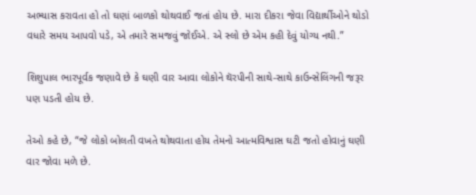અભ્યાસ કરાવતા હો તો ઘણાં બાળકો થોથવાઈ જતાં હોય છે. મારા દીકરા જેવા વિદ્યાર્થીઓને થોડો વધારે સમય આપવો પડે, એ તમારે સમજવું જોઈએ. એ સ્લો છે એમ કહી દેવું યોગ્ય નથી.”

શિશુપાલ ભારપૂર્વક જણાવે છે કે ઘણી વાર આવા લોકોને થૅરપીની સાથે-સાથે કાઉન્સેલિંગની જરૂર પણ પડતી હોય છે.

તેઓ કહે છે, “જે લોકો બોલતી વખતે થોથવાતા હોય તેમનો આત્મવિશ્વાસ ઘટી જતો હોવાનું ઘણી વાર જોવા મળે છે.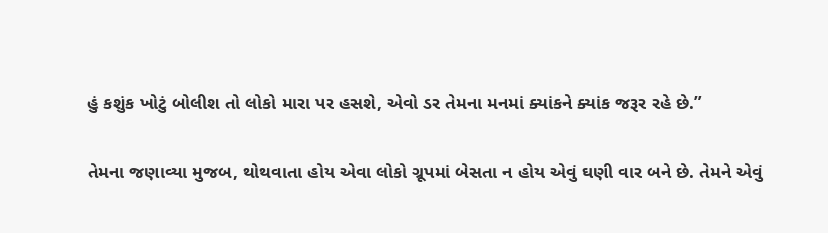હું કશુંક ખોટું બોલીશ તો લોકો મારા પર હસશે, એવો ડર તેમના મનમાં ક્યાંકને ક્યાંક જરૂર રહે છે.”

તેમના જણાવ્યા મુજબ, થોથવાતા હોય એવા લોકો ગ્રૂપમાં બેસતા ન હોય એવું ઘણી વાર બને છે. તેમને એવું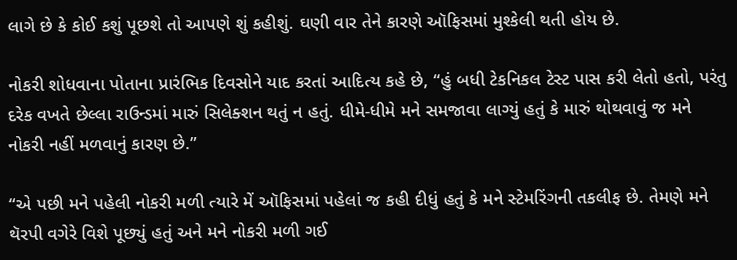લાગે છે કે કોઈ કશું પૂછશે તો આપણે શું કહીશું. ઘણી વાર તેને કારણે ઑફિસમાં મુશ્કેલી થતી હોય છે.

નોકરી શોધવાના પોતાના પ્રારંભિક દિવસોને યાદ કરતાં આદિત્ય કહે છે, “હું બધી ટેકનિકલ ટેસ્ટ પાસ કરી લેતો હતો, પરંતુ દરેક વખતે છેલ્લા રાઉન્ડમાં મારું સિલેક્શન થતું ન હતું. ધીમે-ધીમે મને સમજાવા લાગ્યું હતું કે મારું થોથવાવું જ મને નોકરી નહીં મળવાનું કારણ છે.”

“એ પછી મને પહેલી નોકરી મળી ત્યારે મેં ઑફિસમાં પહેલાં જ કહી દીધું હતું કે મને સ્ટેમરિંગની તકલીફ છે. તેમણે મને થૅરપી વગેરે વિશે પૂછ્યું હતું અને મને નોકરી મળી ગઈ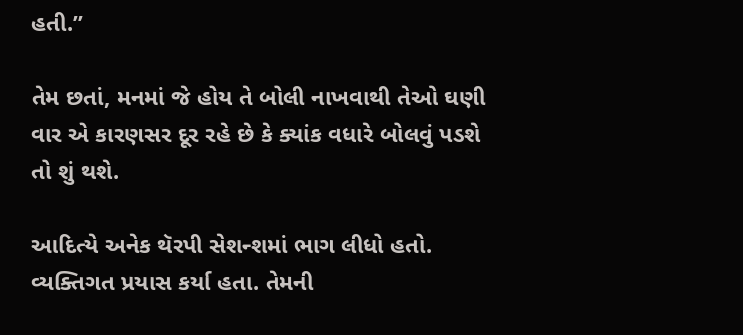હતી.”

તેમ છતાં, મનમાં જે હોય તે બોલી નાખવાથી તેઓ ઘણી વાર એ કારણસર દૂર રહે છે કે ક્યાંક વધારે બોલવું પડશે તો શું થશે.

આદિત્યે અનેક થૅરપી સેશન્શમાં ભાગ લીધો હતો. વ્યક્તિગત પ્રયાસ કર્યા હતા. તેમની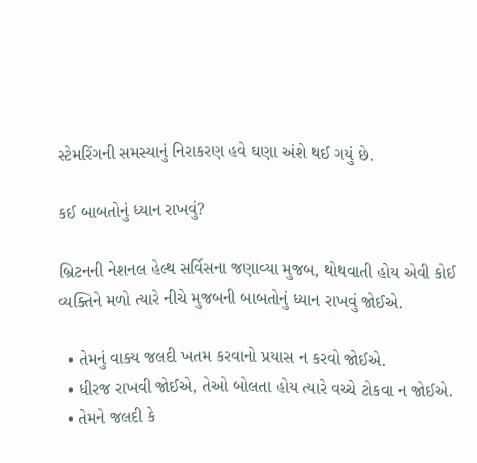સ્ટેમરિંગની સમસ્યાનું નિરાકરણ હવે ઘણા અંશે થઈ ગયું છે.

કઈ બાબતોનું ધ્યાન રાખવું?

બ્રિટનની નેશનલ હેલ્થ સર્વિસના જણાવ્યા મુજબ, થોથવાતી હોય એવી કોઈ વ્યક્તિને મળો ત્યારે નીચે મુજબની બાબતોનું ધ્યાન રાખવું જોઈએ.

  • તેમનું વાક્ય જલદી ખતમ કરવાનો પ્રયાસ ન કરવો જોઈએ.
  • ધીરજ રાખવી જોઈએ, તેઓ બોલતા હોય ત્યારે વચ્ચે ટોકવા ન જોઈએ.
  • તેમને જલદી કે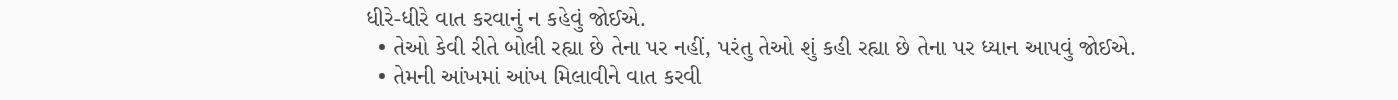ધીરે-ધીરે વાત કરવાનું ન કહેવું જોઈએ.
  • તેઓ કેવી રીતે બોલી રહ્યા છે તેના પર નહીં, પરંતુ તેઓ શું કહી રહ્યા છે તેના પર ધ્યાન આપવું જોઈએ.
  • તેમની આંખમાં આંખ મિલાવીને વાત કરવી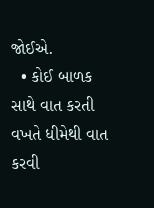જોઈએ.
  • કોઈ બાળક સાથે વાત કરતી વખતે ધીમેથી વાત કરવી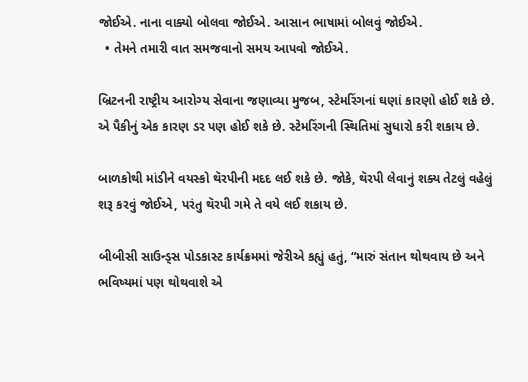જોઈએ. નાના વાક્યો બોલવા જોઈએ. આસાન ભાષામાં બોલવું જોઈએ.
  • તેમને તમારી વાત સમજવાનો સમય આપવો જોઈએ.

બ્રિટનની રાષ્ટ્રીય આરોગ્ય સેવાના જણાવ્યા મુજબ, સ્ટેમરિંગનાં ઘણાં કારણો હોઈ શકે છે. એ પૈકીનું એક કારણ ડર પણ હોઈ શકે છે. સ્ટેમરિંગની સ્થિતિમાં સુધારો કરી શકાય છે.

બાળકોથી માંડીને વયસ્કો થૅરપીની મદદ લઈ શકે છે. જોકે, થૅરપી લેવાનું શક્ય તેટલું વહેલું શરૂ કરવું જોઈએ, પરંતુ થૅરપી ગમે તે વયે લઈ શકાય છે.

બીબીસી સાઉન્ડ્સ પોડકાસ્ટ કાર્યક્રમમાં જેરીએ કહ્યું હતું, “મારું સંતાન થોથવાય છે અને ભવિષ્યમાં પણ થોથવાશે એ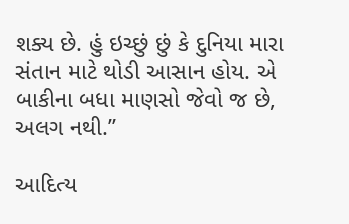શક્ય છે. હું ઇચ્છું છું કે દુનિયા મારા સંતાન માટે થોડી આસાન હોય. એ બાકીના બધા માણસો જેવો જ છે, અલગ નથી.”

આદિત્ય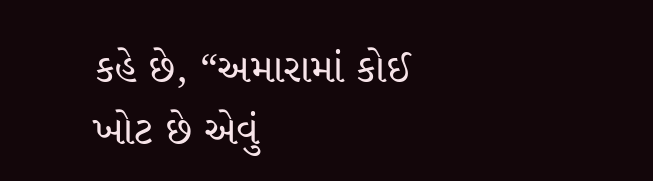કહે છે, “અમારામાં કોઈ ખોટ છે એવું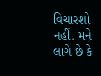વિચારશો નહીં. મને લાગે છે કે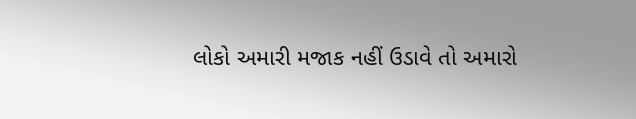લોકો અમારી મજાક નહીં ઉડાવે તો અમારો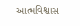આત્મવિશ્વાસ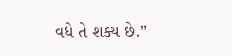વધે તે શક્ય છે.”